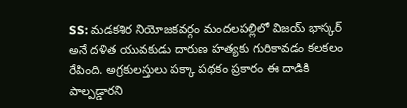SS: మడకశిర నియోజకవర్గం మందలపల్లిలో విజయ్ భాస్కర్ అనే దళిత యువకుడు దారుణ హత్యకు గురికావడం కలకలం రేపింది. అగ్రకులస్తులు పక్కా పథకం ప్రకారం ఈ దాడికి పాల్పడ్డారని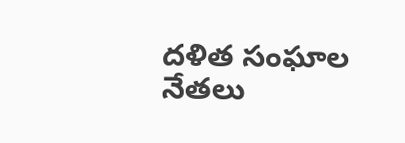దళిత సంఘాల నేతలు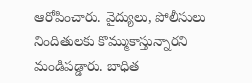ఆరోపించారు. వైద్యులు, పోలీసులు నిందితులకు కొమ్ముకాస్తున్నారని మండిపడ్డారు. బాధిత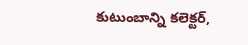కుటుంబాన్ని కలెక్టర్,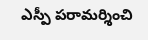ఎస్పీ పరామర్శించి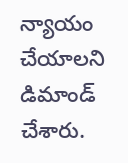న్యాయం చేయాలని డిమాండ్ చేశారు.